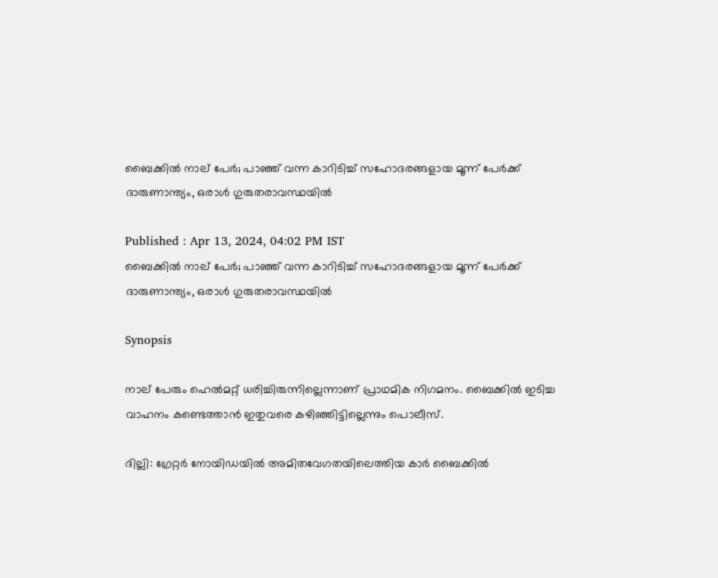ബൈക്കില്‍ നാല് പേർ; പാഞ്ഞ് വന്ന കാറിടിച്ച് സഹോദരങ്ങളായ മൂന്ന് പേർക്ക് ദാരുണാന്ത്യം, ഒരാൾ ഗുരുതരാവസ്ഥയിൽ

Published : Apr 13, 2024, 04:02 PM IST
ബൈക്കില്‍ നാല് പേർ; പാഞ്ഞ് വന്ന കാറിടിച്ച് സഹോദരങ്ങളായ മൂന്ന് പേർക്ക് ദാരുണാന്ത്യം, ഒരാൾ ഗുരുതരാവസ്ഥയിൽ

Synopsis

നാല് പേരും ഹെല്‍മറ്റ് ധരിച്ചിരുന്നില്ലെന്നാണ് പ്രാഥമിക നിഗമനം. ബൈക്കില്‍ ഇടിച്ച വാഹനം കണ്ടെത്താന്‍ ഇതുവരെ കഴിഞ്ഞിട്ടില്ലെന്നും പൊലീസ്.

ദില്ലി: ഗ്രേറ്റര്‍ നോയിഡയില്‍ അമിതവേഗതയിലെത്തിയ കാര്‍ ബൈക്കില്‍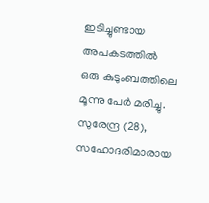ഇടിച്ചുണ്ടായ അപകടത്തില്‍ ഒരു കുടുംബത്തിലെ മൂന്നു പേര്‍ മരിച്ചു.
സുരേന്ദ്ര (28), സഹോദരിമാരായ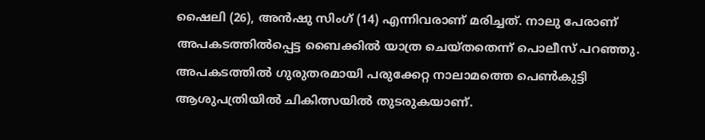ഷൈലി (26), അന്‍ഷു സിംഗ് (14) എന്നിവരാണ് മരിച്ചത്. നാലു പേരാണ് അപകടത്തില്‍പ്പെട്ട ബൈക്കില്‍ യാത്ര ചെയ്തതെന്ന് പൊലീസ് പറഞ്ഞു. അപകടത്തില്‍ ഗുരുതരമായി പരുക്കേറ്റ നാലാമത്തെ പെണ്‍കുട്ടി ആശുപത്രിയില്‍ ചികിത്സയില്‍ തുടരുകയാണ്.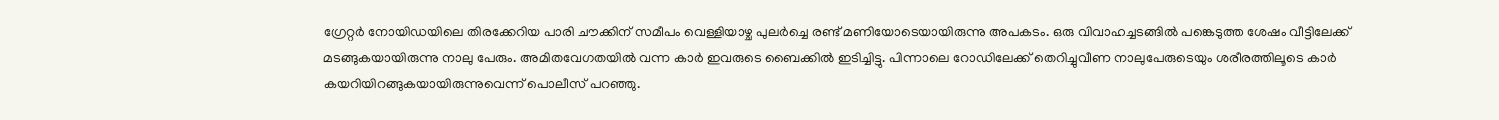ഗ്രേറ്റര്‍ നോയിഡയിലെ തിരക്കേറിയ പാരി ചൗക്കിന് സമീപം വെള്ളിയാഴ്ച പുലര്‍ച്ചെ രണ്ട് മണിയോടെയായിരുന്നു അപകടം. ഒരു വിവാഹച്ചടങ്ങില്‍ പങ്കെടുത്ത ശേഷം വീട്ടിലേക്ക് മടങ്ങുകയായിരുന്നു നാലു പേരും. അമിതവേഗതയില്‍ വന്ന കാര്‍ ഇവരുടെ ബൈക്കില്‍ ഇടിച്ചിട്ടു. പിന്നാലെ റോഡിലേക്ക് തെറിച്ചുവീണ നാലുപേരുടെയും ശരീരത്തിലൂടെ കാര്‍ കയറിയിറങ്ങുകയായിരുന്നുവെന്ന് പൊലീസ് പറഞ്ഞു.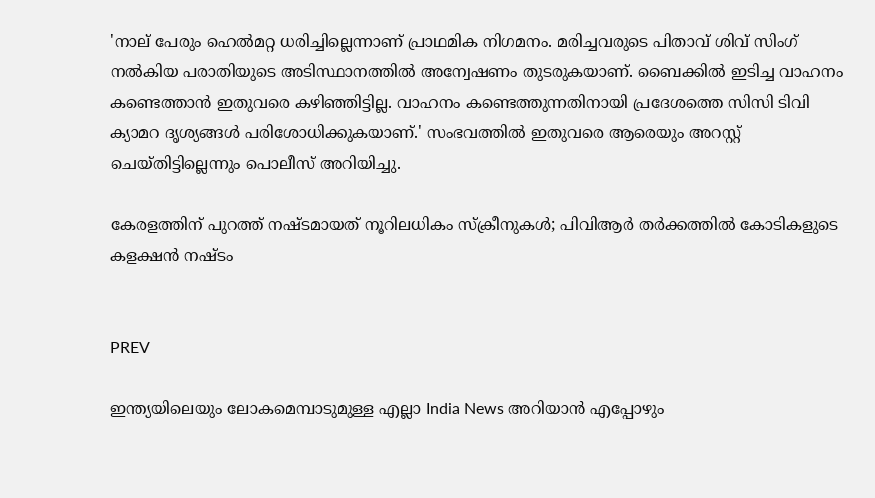'നാല് പേരും ഹെല്‍മറ്റ ധരിച്ചില്ലെന്നാണ് പ്രാഥമിക നിഗമനം. മരിച്ചവരുടെ പിതാവ് ശിവ് സിംഗ് നല്‍കിയ പരാതിയുടെ അടിസ്ഥാനത്തില്‍ അന്വേഷണം തുടരുകയാണ്. ബൈക്കില്‍ ഇടിച്ച വാഹനം കണ്ടെത്താന്‍ ഇതുവരെ കഴിഞ്ഞിട്ടില്ല. വാഹനം കണ്ടെത്തുന്നതിനായി പ്രദേശത്തെ സിസി ടിവി ക്യാമറ ദൃശ്യങ്ങള്‍ പരിശോധിക്കുകയാണ്.' സംഭവത്തില്‍ ഇതുവരെ ആരെയും അറസ്റ്റ് ചെയ്തിട്ടില്ലെന്നും പൊലീസ് അറിയിച്ചു.

കേരളത്തിന് പുറത്ത് നഷ്ടമായത് നൂറിലധികം സ്ക്രീനുകള്‍; പിവിആര്‍ തര്‍ക്കത്തില്‍ കോടികളുടെ കളക്ഷന്‍ നഷ്ടം


PREV

ഇന്ത്യയിലെയും ലോകമെമ്പാടുമുള്ള എല്ലാ India News അറിയാൻ എപ്പോഴും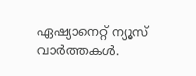ഏഷ്യാനെറ്റ് ന്യൂസ് വാർത്തകൾ.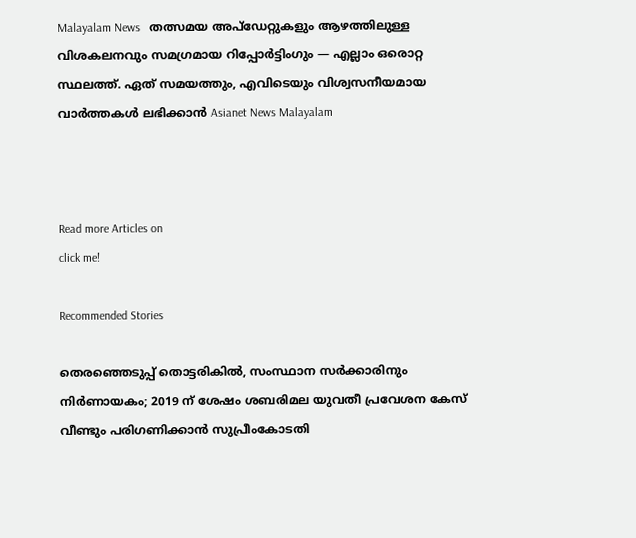Malayalam News   തത്സമയ അപ്‌ഡേറ്റുകളും ആഴത്തിലുള്ള വിശകലനവും സമഗ്രമായ റിപ്പോർട്ടിംഗും — എല്ലാം ഒരൊറ്റ സ്ഥലത്ത്. ഏത് സമയത്തും, എവിടെയും വിശ്വസനീയമായ വാർത്തകൾ ലഭിക്കാൻ Asianet News Malayalam



Read more Articles on
click me!

Recommended Stories

തെരഞ്ഞെടുപ്പ് തൊട്ടരികിൽ, സംസ്ഥാന സർക്കാരിനും നിർണായകം; 2019 ന് ശേഷം ശബരിമല യുവതീ പ്രവേശ‌ന കേസ് വീണ്ടും പരിഗണിക്കാൻ സുപ്രീംകോടതി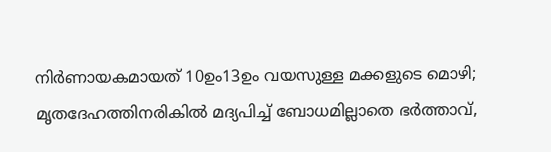നിർണായകമായത് 10ഉം13ഉം വയസുള്ള മക്കളുടെ മൊഴി; മൃതദേഹത്തിനരികിൽ മദ്യപിച്ച് ബോധമില്ലാതെ ഭർത്താവ്,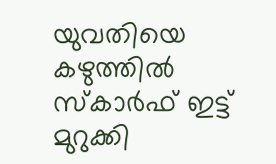യുവതിയെ കഴുത്തിൽ സ്കാർഫ് ഇട്ട് മുറുക്കി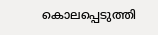കൊലപ്പെടുത്തി